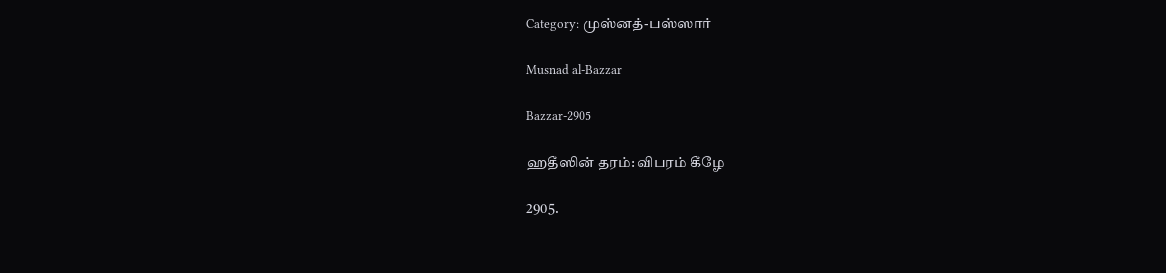Category: முஸ்னத்-பஸ்ஸார்

Musnad al-Bazzar

Bazzar-2905

ஹதீஸின் தரம்: விபரம் கீழே

2905.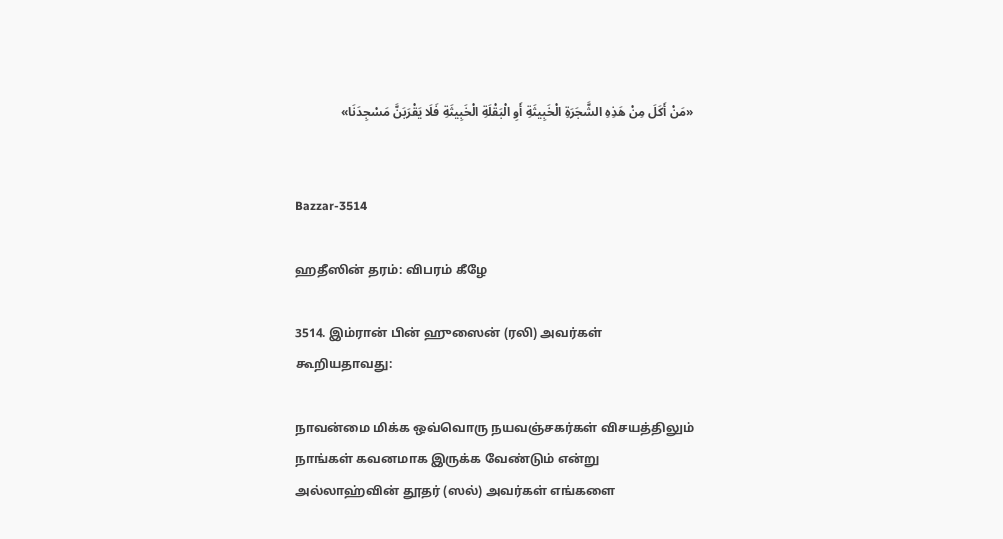«مَنْ أَكَلَ مِنْ هَذِهِ الشَّجَرَةِ الْخَبِيثَةِ أَوِ الْبَقْلَةِ الْخَبِيثَةِ فَلَا يَقْرَبَنَّ مَسْجِدَنَا»


Bazzar-3514

ஹதீஸின் தரம்: விபரம் கீழே

3514. இம்ரான் பின் ஹுஸைன் (ரலி) அவர்கள் கூறியதாவது:

நாவன்மை மிக்க ஒவ்வொரு நயவஞ்சகர்கள் விசயத்திலும் நாங்கள் கவனமாக இருக்க வேண்டும் என்று அல்லாஹ்வின் தூதர் (ஸல்) அவர்கள் எங்களை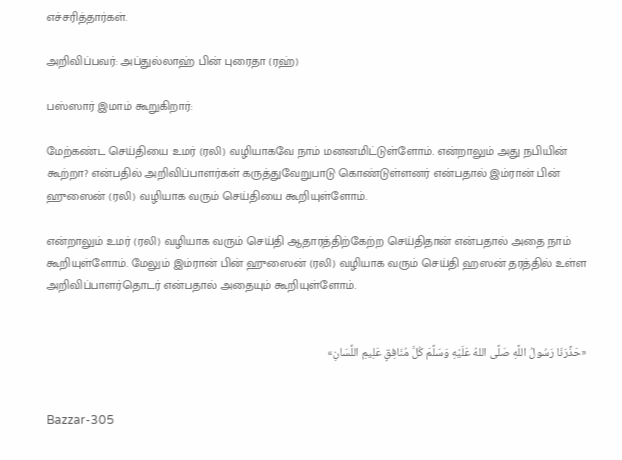எச்சரித்தார்கள்.

அறிவிப்பவர்: அப்துல்லாஹ் பின் புரைதா (ரஹ்)

பஸ்ஸார் இமாம் கூறுகிறார்:

மேற்கண்ட செய்தியை உமர் (ரலி) வழியாகவே நாம் மனனமிட்டுள்ளோம். என்றாலும் அது நபியின் கூற்றா? என்பதில் அறிவிப்பாளர்கள் கருத்துவேறுபாடு கொண்டுள்ளனர் என்பதால் இம்ரான் பின் ஹுஸைன் (ரலி) வழியாக வரும் செய்தியை கூறியுள்ளோம்.

என்றாலும் உமர் (ரலி) வழியாக வரும் செய்தி ஆதாரத்திற்கேற்ற செய்திதான் என்பதால் அதை நாம் கூறியுள்ளோம். மேலும் இம்ரான் பின் ஹுஸைன் (ரலி) வழியாக வரும் செய்தி ஹஸன் தரத்தில் உள்ள அறிவிப்பாளர்தொடர் என்பதால் அதையும் கூறியுள்ளோம்.


«حَذَّرَنَا رَسُولُ اللَّهِ صَلَّى اللهُ عَلَيْهِ وَسَلَّمَ كُلَّ مُنَافِقٍ عَلِيمِ اللِّسَانِ»


Bazzar-305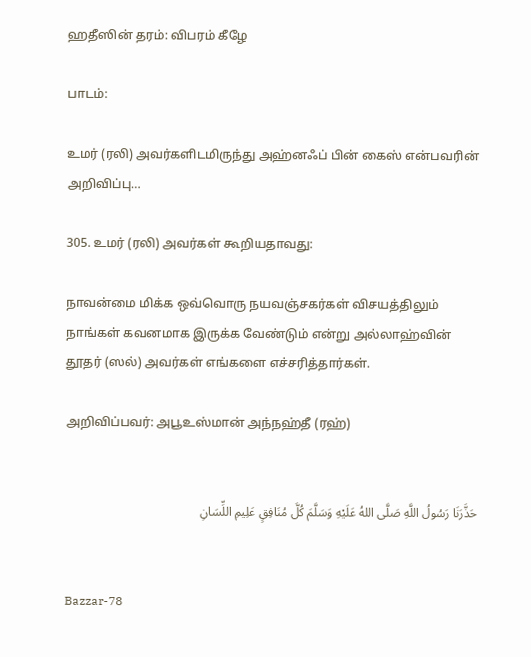ஹதீஸின் தரம்: விபரம் கீழே

பாடம்:

உமர் (ரலி) அவர்களிடமிருந்து அஹ்னஃப் பின் கைஸ் என்பவரின் அறிவிப்பு…

305. உமர் (ரலி) அவர்கள் கூறியதாவது:

நாவன்மை மிக்க ஒவ்வொரு நயவஞ்சகர்கள் விசயத்திலும் நாங்கள் கவனமாக இருக்க வேண்டும் என்று அல்லாஹ்வின் தூதர் (ஸல்) அவர்கள் எங்களை எச்சரித்தார்கள்.

அறிவிப்பவர்: அபூஉஸ்மான் அந்நஹ்தீ (ரஹ்)


حَذَّرَنَا رَسُولُ اللَّهِ صَلَّى اللهُ عَلَيْهِ وَسَلَّمَ كُلَّ مُنَافِقٍ عَلِيمِ اللِّسَانِ


Bazzar-78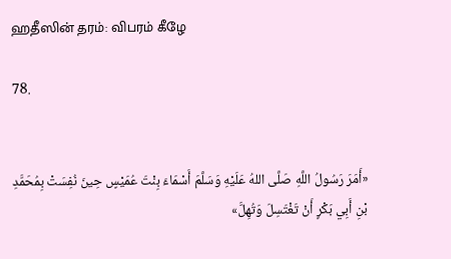ஹதீஸின் தரம்: விபரம் கீழே

78.


«أَمَرَ رَسُولُ اللَّهِ صَلَّى اللهُ عَلَيْهِ وَسَلَّمَ أَسْمَاءَ بِنْتَ عُمَيْسٍ حِينَ نُفِسَتْ بِمُحَمَّدِ بْنِ أَبِي بَكْرٍ أَنْ تَغْتَسِلَ وَتُهِلَّ»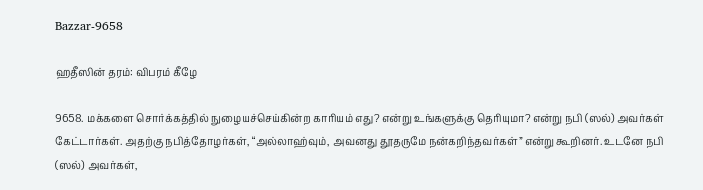Bazzar-9658

ஹதீஸின் தரம்: விபரம் கீழே

9658. மக்களை சொர்க்கத்தில் நுழையச்செய்கின்ற காரியம் எது? என்று உங்களுக்கு தெரியுமா? என்று நபி (ஸல்) அவர்கள் கேட்டார்கள். அதற்கு நபித்தோழர்கள், “அல்லாஹ்வும், அவனது தூதருமே நன்கறிந்தவர்கள்” என்று கூறினர். உடனே நபி (ஸல்) அவர்கள்,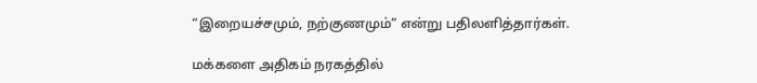“இறையச்சமும், நற்குணமும்” என்று பதிலளித்தார்கள்.

மக்களை அதிகம் நரகத்தில்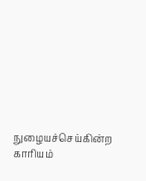நுழையச்செய்கின்ற காரியம்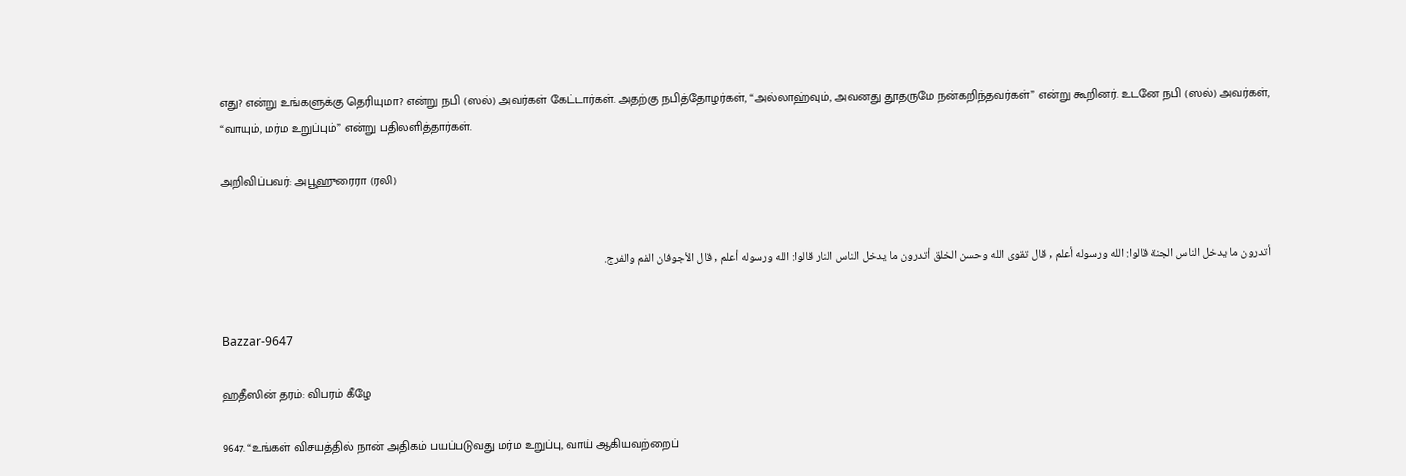எது? என்று உங்களுக்கு தெரியுமா? என்று நபி (ஸல்) அவர்கள் கேட்டார்கள். அதற்கு நபித்தோழர்கள், “அல்லாஹ்வும், அவனது தூதருமே நன்கறிந்தவர்கள்” என்று கூறினர். உடனே நபி (ஸல்) அவர்கள், “வாயும், மர்ம உறுப்பும்” என்று பதிலளித்தார்கள்.

அறிவிப்பவர்: அபூஹுரைரா (ரலி)


أتدرون ما يدخل الناس الجنة قالوا: الله ورسوله أعلم , قال تقوى الله وحسن الخلق أتدرون ما يدخل الناس النار قالوا: الله ورسوله أعلم , قال الأجوفان الفم والفرج.


Bazzar-9647

ஹதீஸின் தரம்: விபரம் கீழே

9647. “உங்கள் விசயத்தில் நான் அதிகம் பயப்படுவது மர்ம உறுப்பு, வாய் ஆகியவற்றைப்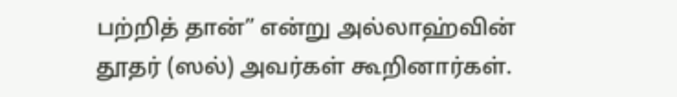பற்றித் தான்” என்று அல்லாஹ்வின் தூதர் (ஸல்) அவர்கள் கூறினார்கள்.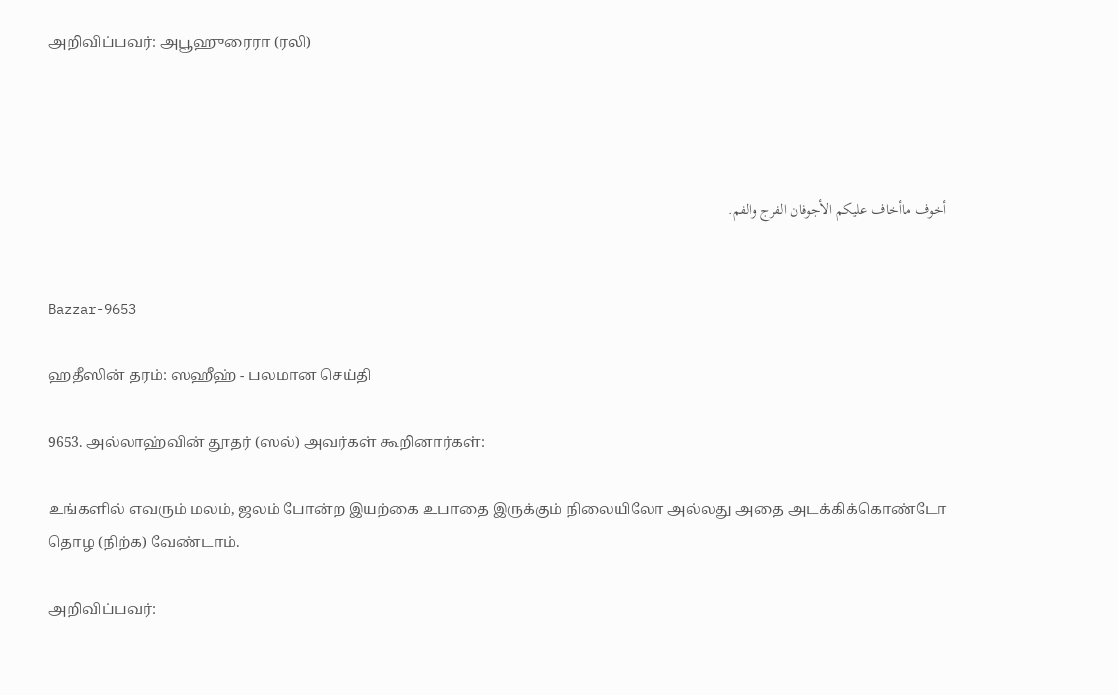அறிவிப்பவர்: அபூஹுரைரா (ரலி)




أخوف ماأخاف عليكم الأجوفان الفرج والفم.


Bazzar-9653

ஹதீஸின் தரம்: ஸஹீஹ் - பலமான செய்தி

9653. அல்லாஹ்வின் தூதர் (ஸல்) அவர்கள் கூறினார்கள்:

உங்களில் எவரும் மலம், ஜலம் போன்ற இயற்கை உபாதை இருக்கும் நிலையிலோ அல்லது அதை அடக்கிக்கொண்டோ தொழ (நிற்க) வேண்டாம்.

அறிவிப்பவர்: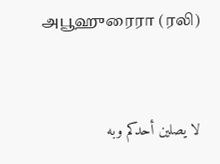அபூஹுரைரா (ரலி)


لا يصلين أحدكم وبه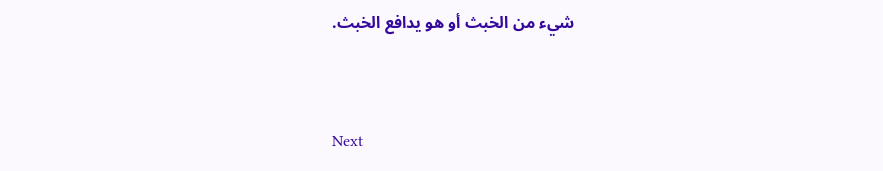شيء من الخبث أو هو يدافع الخبث.


Next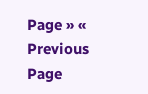Page » « Previous Page